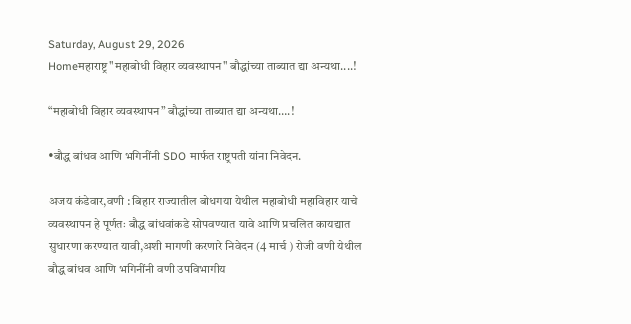Saturday, August 29, 2026
Homeमहाराष्ट्र"महाबोधी विहार व्यवस्थापन" बौद्धांच्या ताब्यात द्या अन्यथा....!

“महाबोधी विहार व्यवस्थापन” बौद्धांच्या ताब्यात द्या अन्यथा….!

•बौद्ध बांधव आणि भगिनींनी SDO मार्फत राष्ट्रपती यांना निवेदन.

अजय कंडेवार,वणी : बिहार राज्यातील बोधगया येथील महाबोधी महाविहार याचे व्यवस्थापन हे पूर्णतः बौद्ध बांधवांकडे सोपवण्यात यावे आणि प्रचलित कायद्यात सुधारणा करण्यात यावी,अशी मागणी करणारे निवेदन (4 मार्च ) रोजी वणी येथील बौद्ध बांधव आणि भगिनींनी वणी उपविभागीय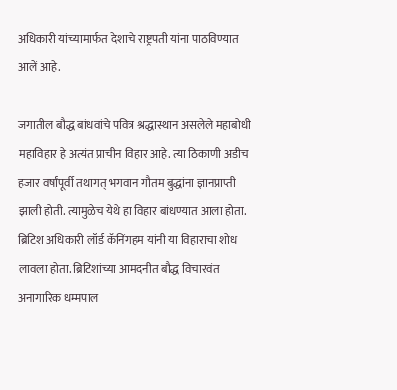अधिकारी यांच्यामार्फत देशाचे राष्ट्रपती यांना पाठविण्यात आलें आहे.

जगातील बौद्ध बांधवांचे पवित्र श्रद्धास्थान असलेले महाबोधी महाविहार हे अत्यंत प्राचीन विहार आहे. त्या ठिकाणी अडीच हजार वर्षांपूर्वी तथागत् भगवान गौतम बुद्धांना ज्ञानप्राप्ती झाली होती. त्यामुळेच येथे हा विहार बांधण्यात आला होता. ब्रिटिश अधिकारी लॉर्ड कॅनिंगहम यांनी या विहाराचा शोध लावला होता. ब्रिटिशांच्या आमदनीत बौद्ध विचारवंत अनागारिक धम्मपाल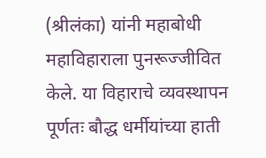(श्रीलंका) यांनी महाबोधी महाविहाराला पुनरूज्जीवित केले. या विहाराचे व्यवस्थापन पूर्णतः बौद्ध धर्मीयांच्या हाती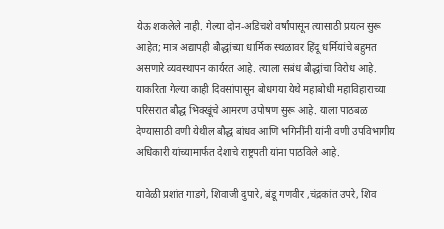येऊ शकलेले नाही. गेल्या दोन-अडिचशे वर्षांपासून त्यासाठी प्रयत्न सुरू आहेत; मात्र अद्यापही बौद्धांच्या धार्मिक स्थळावर हिंदू धर्मियांचे बहुमत असणारे व्यवस्थापन कार्यरत आहे. त्याला सबंध बौद्धांचा विरोध आहे. याकरिता गेल्या काही दिवसांपासून बोधगया येथे महाबोधी महाविहाराच्या परिसरात बौद्ध भिक्खूंचे आमरण उपोषण सुरू आहे. याला पाठबळ देण्यासाठी वणी येथील बौद्ध बांधव आणि भगिनींनी यांनी वणी उपविभागीय अधिकारी यांच्यामार्फत देशाचे राष्ट्रपती यांना पाठविले आहे.

यावेळी प्रशांत गाडगे, शिवाजी दुपारे, बंडू गणवीर ,चंद्रकांत उपरे, शिव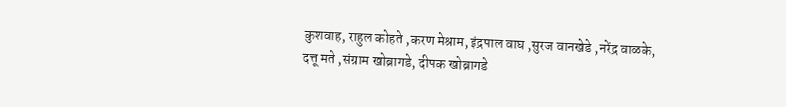कुशवाह, राहुल कोहते ,करण मेश्राम, इंद्रपाल वाघ ,सुरज वानखेडे ,नरेंद्र वाळके, दत्तू मते ,संग्राम खोब्रागडे, दीपक खोब्रागडे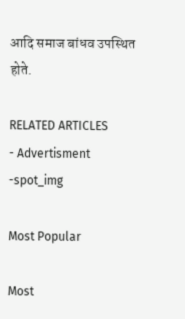आदि समाज बांधव उपस्थित होते.

RELATED ARTICLES
- Advertisment -spot_img

Most Popular

Most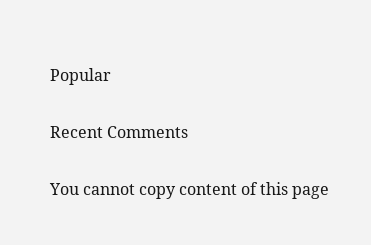Popular

Recent Comments

You cannot copy content of this page